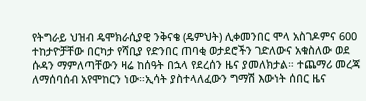የትግራይ ህዝብ ዴሞክራሲያዊ ንቅናቄ (ዴምህት) ሊቀመንበር ሞላ አስገዶምና 600 ተከታዮቻቸው በርካታ የሻቢያ የድንበር ጠባቂ ወታደሮችን ገድለውና አቁስለው ወደ ሱዳን ማምለጣቸውን ዛሬ ከሰዓት በኋላ የደረሰን ዜና ያመለክታል። ተጨማሪ መረጃ ለማሰባሰብ አየሞከርን ነው።ኢሳት ያስተላለፈውን ግማሽ እውነት ሰበር ዜና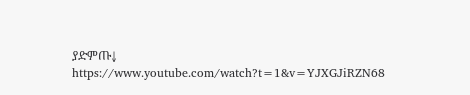ያድምጡ↓
https://www.youtube.com/watch?t=1&v=YJXGJiRZN68